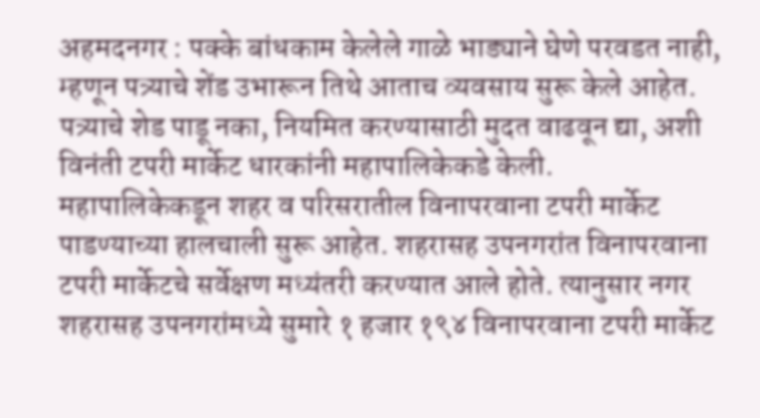अहमदनगर : पक्के बांधकाम केलेले गाळे भाड्याने घेणे परवडत नाही, म्हणून पत्र्याचे शेंड उभारून तिथे आताच व्यवसाय सुरू केले आहेत. पत्र्याचे शेड पाडू नका, नियमित करण्यासाठी मुदत वाढवून द्या, अशी विनंती टपरी मार्केट धारकांनी महापालिकेकडे केली.
महापालिकेकडून शहर व परिसरातील विनापरवाना टपरी मार्केट पाडण्याच्या हालचाली सुरू आहेत. शहरासह उपनगरांत विनापरवाना टपरी मार्केटचे सर्वेक्षण मध्यंतरी करण्यात आले होते. त्यानुसार नगर शहरासह उपनगरांमध्ये सुमारे १ हजार १९४ विनापरवाना टपरी मार्केट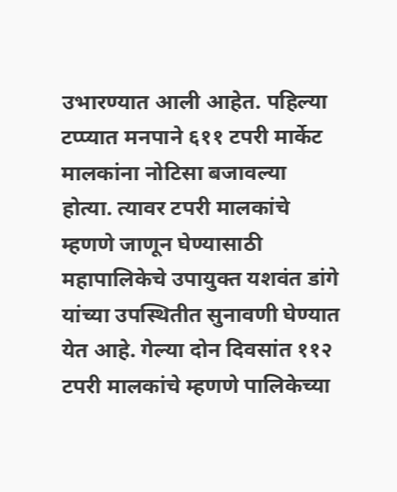उभारण्यात आली आहेत. पहिल्या टप्प्यात मनपाने ६११ टपरी मार्केट मालकांना नोटिसा बजावल्या होत्या. त्यावर टपरी मालकांचे म्हणणे जाणून घेण्यासाठी महापालिकेचे उपायुक्त यशवंत डांगे यांच्या उपस्थितीत सुनावणी घेण्यात येत आहे. गेल्या दोन दिवसांत ११२ टपरी मालकांचे म्हणणे पालिकेच्या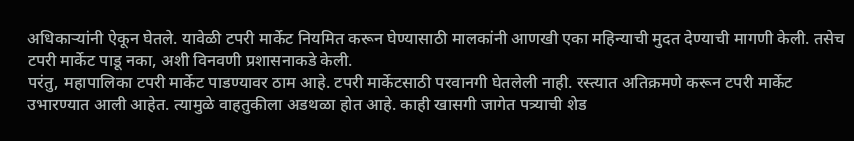अधिकाऱ्यांनी ऐकून घेतले. यावेळी टपरी मार्केट नियमित करून घेण्यासाठी मालकांनी आणखी एका महिन्याची मुदत देण्याची मागणी केली. तसेच टपरी मार्केट पाडू नका, अशी विनवणी प्रशासनाकडे केली.
परंतु, महापालिका टपरी मार्केट पाडण्यावर ठाम आहे. टपरी मार्केटसाठी परवानगी घेतलेली नाही. रस्त्यात अतिक्रमणे करून टपरी मार्केट उभारण्यात आली आहेत. त्यामुळे वाहतुकीला अडथळा होत आहे. काही खासगी जागेत पत्र्याची शेड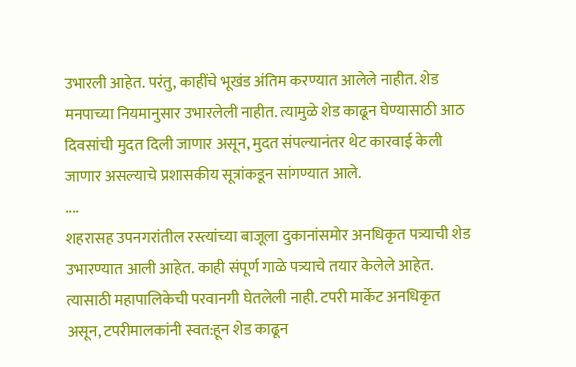उभारली आहेत. परंतु, काहींचे भूखंड अंतिम करण्यात आलेले नाहीत. शेड मनपाच्या नियमानुसार उभारलेली नाहीत. त्यामुळे शेड काढून घेण्यासाठी आठ दिवसांची मुदत दिली जाणार असून, मुदत संपल्यानंतर थेट कारवाई केली जाणार असल्याचे प्रशासकीय सूत्रांकडून सांगण्यात आले.
....
शहरासह उपनगरांतील रस्त्यांच्या बाजूला दुकानांसमोर अनधिकृत पत्र्याची शेड उभारण्यात आली आहेत. काही संपूर्ण गाळे पत्र्याचे तयार केलेले आहेत. त्यासाठी महापालिकेची परवानगी घेतलेली नाही. टपरी मार्केट अनधिकृत असून, टपरीमालकांनी स्वत:हून शेड काढून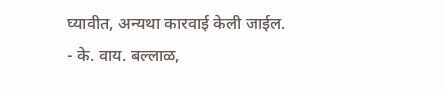घ्यावीत, अन्यथा कारवाई केली जाईल.
- के. वाय. बल्लाळ,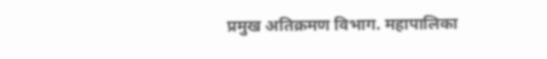प्रमुख अतिक्रमण विभाग. महापालिका